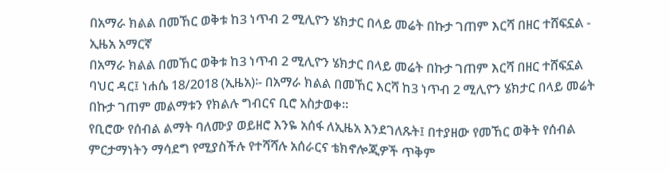በአማራ ክልል በመኸር ወቅቱ ከ3 ነጥብ 2 ሚሊዮን ሄክታር በላይ መሬት በኩታ ገጠም እርሻ በዘር ተሸፍኗል - ኢዜአ አማርኛ
በአማራ ክልል በመኸር ወቅቱ ከ3 ነጥብ 2 ሚሊዮን ሄክታር በላይ መሬት በኩታ ገጠም እርሻ በዘር ተሸፍኗል
ባህር ዳር፤ ነሐሴ 18/2018 (ኢዜአ)፡- በአማራ ክልል በመኸር እርሻ ከ3 ነጥብ 2 ሚሊዮን ሄክታር በላይ መሬት በኩታ ገጠም መልማቱን የክልሉ ግብርና ቢሮ አስታወቀ።
የቢሮው የሰብል ልማት ባለሙያ ወይዘሮ እንዬ አሰፋ ለኢዜአ እንደገለጹት፤ በተያዘው የመኸር ወቅት የሰብል ምርታማነትን ማሳደግ የሚያስችሉ የተሻሻሉ አሰራርና ቴክኖሎጂዎች ጥቅም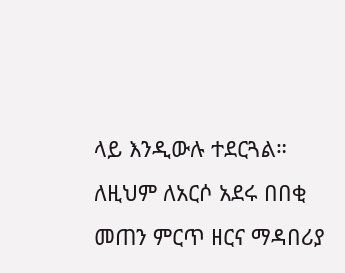ላይ እንዲውሉ ተደርጓል።
ለዚህም ለአርሶ አደሩ በበቂ መጠን ምርጥ ዘርና ማዳበሪያ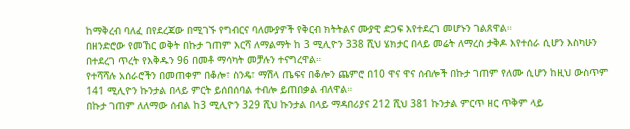ከማቅረብ ባለፈ በየደረጃው በሚገኙ የግብርና ባለሙያዎች የቅርብ ክትትልና ሙያዊ ድጋፍ እየተደረገ መሆኑን ገልጸዋል።
በዘንድሮው የመኸር ወቅት በኩታ ገጠም እርሻ ለማልማት ከ 3 ሚሊዮን 338 ሺህ ሄክታር በላይ መሬት ለማረስ ታቅዶ እየተሰራ ሲሆን እስካሁን በተደረገ ጥረት የእቅዱን 96 በመቶ ማሳካት መቻሉን ተናግረዋል።
የተሻሻሉ አሰራሮችን በመጠቀም በቆሎ፣ ስንዴ፣ ማሽላ ጤፍና በቆሎን ጨምሮ በ10 ዋና ዋና ሰብሎች በኩታ ገጠም የለሙ ሲሆን ከዚህ ውስጥም 141 ሚሊዮን ኩንታል በላይ ምርት ይሰበሰባል ተብሎ ይጠበቃል ብለዋል።
በኩታ ገጠም ለለማው ሰብል ከ3 ሚሊዮን 329 ሺህ ኩንታል በላይ ማዳበሪያና 212 ሺህ 381 ኩንታል ምርጥ ዘር ጥቅም ላይ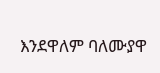እንደዋለም ባለሙያዋ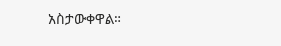አስታውቀዋል።